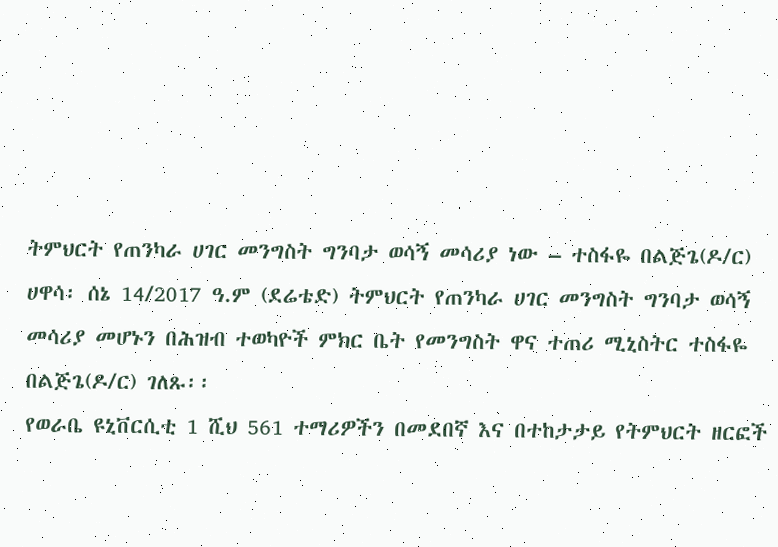ትምህርት የጠንካራ ሀገር መንግስት ግንባታ ወሳኝ መሳሪያ ነው – ተስፋዬ በልጅጌ(ዶ/ር)
ሀዋሳ፡ ሰኔ 14/2017 ዓ.ም (ደሬቴድ) ትምህርት የጠንካራ ሀገር መንግስት ግንባታ ወሳኝ መሳሪያ መሆኑን በሕዝብ ተወካዮች ምክር ቤት የመንግስት ዋና ተጠሪ ሚኒስትር ተስፋዬ በልጅጌ(ዶ/ር) ገለጹ፡፡
የወራቤ ዩኒቨርሲቲ 1 ሺህ 561 ተማሪዎችን በመደበኛ እና በተከታታይ የትምህርት ዘርፎች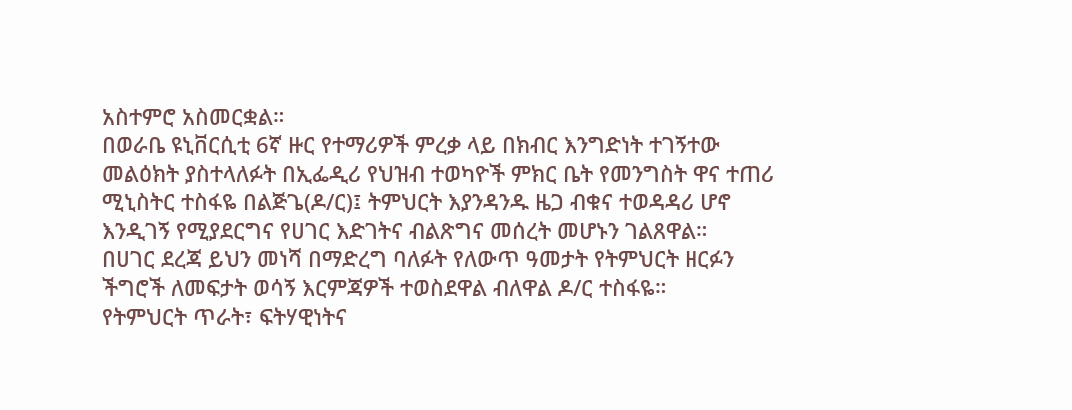አስተምሮ አስመርቋል።
በወራቤ ዩኒቨርሲቲ 6ኛ ዙር የተማሪዎች ምረቃ ላይ በክብር እንግድነት ተገኝተው መልዕክት ያስተላለፉት በኢፌዲሪ የህዝብ ተወካዮች ምክር ቤት የመንግስት ዋና ተጠሪ ሚኒስትር ተስፋዬ በልጅጌ(ዶ/ር)፤ ትምህርት እያንዳንዱ ዜጋ ብቁና ተወዳዳሪ ሆኖ እንዲገኝ የሚያደርግና የሀገር እድገትና ብልጽግና መሰረት መሆኑን ገልጸዋል።
በሀገር ደረጃ ይህን መነሻ በማድረግ ባለፉት የለውጥ ዓመታት የትምህርት ዘርፉን ችግሮች ለመፍታት ወሳኝ እርምጃዎች ተወስደዋል ብለዋል ዶ/ር ተስፋዬ።
የትምህርት ጥራት፣ ፍትሃዊነትና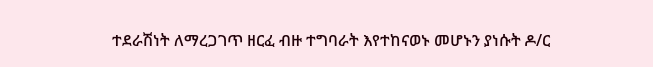ተደራሽነት ለማረጋገጥ ዘርፈ ብዙ ተግባራት እየተከናወኑ መሆኑን ያነሱት ዶ/ር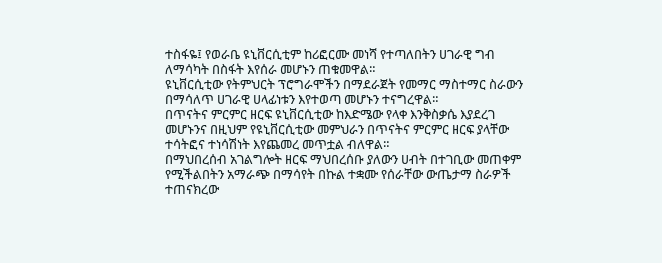ተስፋዬ፤ የወራቤ ዩኒቨርሲቲም ከሪፎርሙ መነሻ የተጣለበትን ሀገራዊ ግብ ለማሳካት በስፋት እየሰራ መሆኑን ጠቁመዋል።
ዩኒቨርሲቲው የትምህርት ፕሮግራሞችን በማደራጀት የመማር ማስተማር ስራውን በማሳለጥ ሀገራዊ ሀላፊነቱን እየተወጣ መሆኑን ተናግረዋል።
በጥናትና ምርምር ዘርፍ ዩኒቨርሲቲው ከእድሜው የላቀ እንቅስቃሴ እያደረገ መሆኑንና በዚህም የዩኒቨርሲቲው መምህራን በጥናትና ምርምር ዘርፍ ያላቸው ተሳትፎና ተነሳሽነት እየጨመረ መጥቷል ብለዋል።
በማህበረሰብ አገልግሎት ዘርፍ ማህበረሰቡ ያለውን ሀብት በተገቢው መጠቀም የሚችልበትን አማራጭ በማሳየት በኩል ተቋሙ የሰራቸው ውጤታማ ስራዎች ተጠናክረው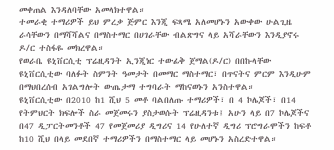መቀጠል እንዳለባቸው አመላክተዋል።
ተመራቂ ተማሪዎች ይህ ምረቃ ጅምር እንጂ ፍጻሜ አለመሆኑን አውቀው ሁልጊዜ ራሳቸውን በማሻሻልና በማስተማር በሀገራቸው ብልጽግና ላይ አሻራቸውን እንዲያኖሩ ዶ/ር ተስፋዬ መክረዋል።
የወራቤ ዩኒቨርሲቲ ፕሬዚዳንት ኢንጂነር ተውፊቅ ጀማል(ዶ/ር) በበኩላቸው ዩኒቨርሲቲው ባለፉት ስምንት ዓመታት በመማር ማስተማር፣ በጥናትና ምርም እንዲሁም በማህበረሰብ አገልግሎት ውጤታማ ተግባራት ማከናወኑን አንስተዋል።
ዩኒቨርሲቲው በ2010 ከ1 ሺህ 5 መቶ ባልበለጡ ተማሪዎች፣ በ 4 ኮሌጆች፣ በ14 የትምህርት ክፍሎች ስራ መጀመሩን ያስታወሱት ፕሬዚዳንቱ፤ አሁን ላይ በ7 ኮሌጆችና በ47 ዲፓርትመንቶች 47 የመጀመሪያ ዲግሪና 14 የሁለተኛ ዲግሪ ፕሮግራሞችን ከፍቶ ከ10 ሺህ በላይ መደበኛ ተማሪዎችን በማስተማር ላይ መሆኑን አስረድተዋል።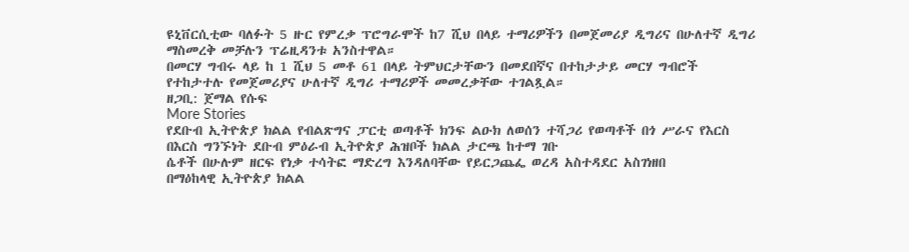ዩኒቨርሲቲው ባለፉት 5 ዙር የምረቃ ፕሮግራሞች ከ7 ሺህ በላይ ተማሪዎችን በመጀመሪያ ዲግሪና በሁለተኛ ዲግሪ ማስመረቅ መቻሉን ፕሬዚዳንቱ አንስተዋል።
በመርሃ ግብሩ ላይ ከ 1 ሺህ 5 መቶ 61 በላይ ትምህርታቸውን በመደበኛና በተከታታይ መርሃ ግብሮች የተከታተሉ የመጀመሪያና ሁለተኛ ዲግሪ ተማሪዎች መመረቃቸው ተገልጿል።
ዘጋቢ: ጀማል የሱፍ
More Stories
የደቡብ ኢትዮጵያ ክልል የብልጽግና ፓርቲ ወጣቶች ክንፍ ልዑክ ለወሰን ተሻጋሪ የወጣቶች በጎ ሥራና የእርስ በእርስ ግንኙነት ደቡብ ምዕራብ ኢትዮጵያ ሕዝቦች ክልል ታርጫ ከተማ ገቡ
ሴቶች በሁሉም ዘርፍ የነቃ ተሳትፎ ማድረግ እንዳለባቸው የይርጋጨፌ ወረዳ አስተዳደር አስገነዘበ
በማዕከላዊ ኢትዮጵያ ክልል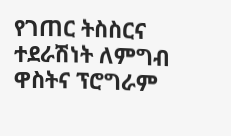የገጠር ትስስርና ተደራሽነት ለምግብ ዋስትና ፕሮግራም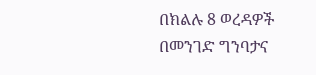በክልሉ 8 ወረዳዎች በመንገድ ግንባታና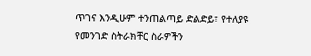ጥገና እንዲሁም ተንጠልጣይ ድልድይ፣ የተለያዩ የመንገድ ስትራክቸር ስራዎችን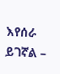እየሰራ ይገኛል –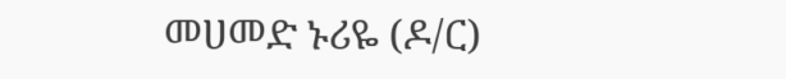መሀመድ ኑሪዬ (ዶ/ር)